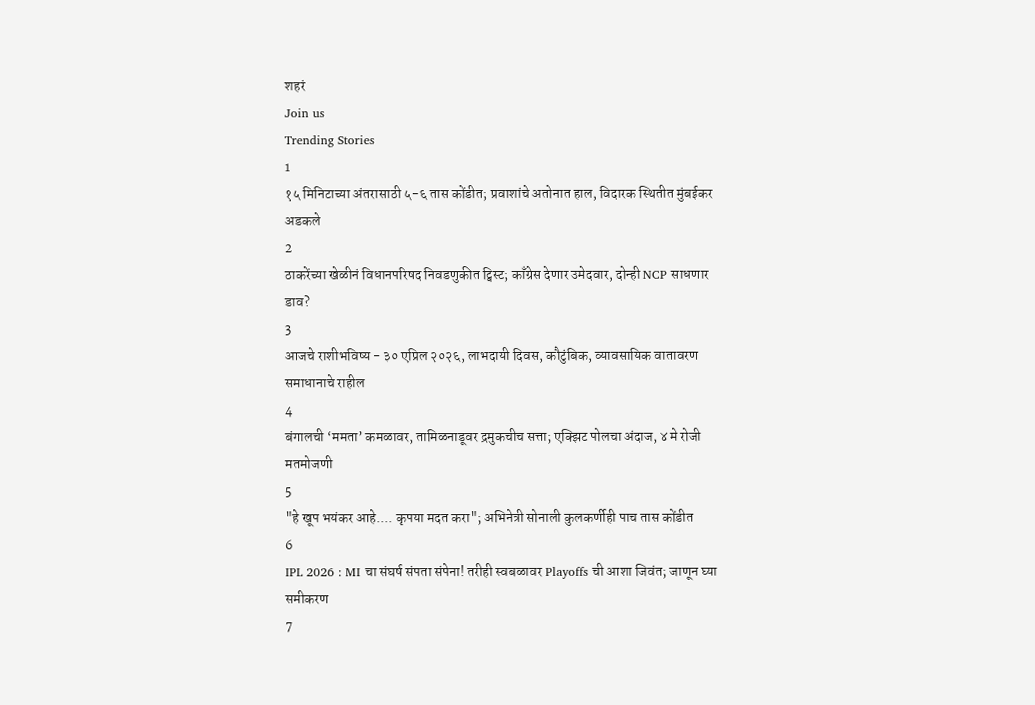शहरं
Join us
Trending Stories
1
१५ मिनिटाच्या अंतरासाठी ५-६ तास कोंडीत; प्रवाशांचे अतोनात हाल, विदारक स्थितीत मुंबईकर अडकले
2
ठाकरेंच्या खेळीनं विधानपरिषद निवडणुकीत ट्विस्ट; काँग्रेस देणार उमेदवार, दोन्ही NCP साधणार डाव?
3
आजचे राशीभविष्य - ३० एप्रिल २०२६, लाभदायी दिवस, कौटुंबिक, व्यावसायिक वातावरण समाधानाचे राहील
4
बंगालची ‘ममता’ कमळावर, तामिळनाडूवर द्रमुकचीच सत्ता; एक्झिट पोलचा अंदाज, ४ मे रोजी मतमोजणी
5
"हे खूप भयंकर आहे.... कृपया मदत करा"; अभिनेत्री सोनाली कुलकर्णीही पाच तास कोंडीत
6
IPL 2026 : MI चा संघर्ष संपता संपेना! तरीही स्वबळावर Playoffs ची आशा जिवंत; जाणून घ्या समीकरण
7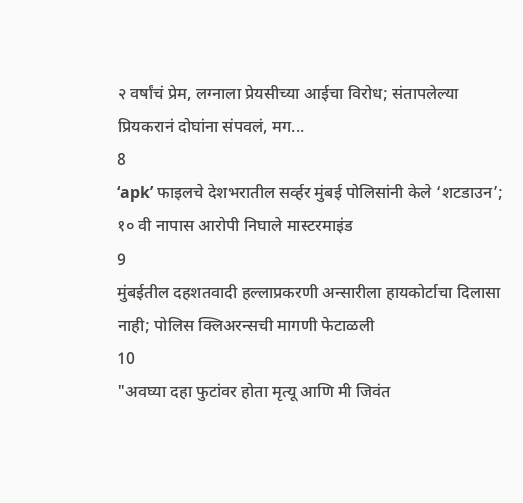२ वर्षांचं प्रेम, लग्नाला प्रेयसीच्या आईचा विरोध; संतापलेल्या प्रियकरानं दोघांना संपवलं, मग...
8
‘apk’ फाइलचे देशभरातील सर्व्हर मुंबई पोलिसांनी केले ‘शटडाउन’; १० वी नापास आरोपी निघाले मास्टरमाइंड
9
मुंबईतील दहशतवादी हल्लाप्रकरणी अन्सारीला हायकोर्टाचा दिलासा नाही; पोलिस क्लिअरन्सची मागणी फेटाळली
10
"अवघ्या दहा फुटांवर होता मृत्यू आणि मी जिवंत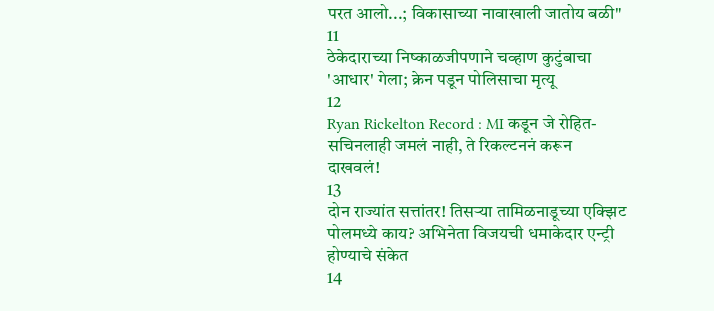परत आलो...; विकासाच्या नावाखाली जातोय बळी"
11
ठेकेदाराच्या निष्काळजीपणाने चव्हाण कुटुंबाचा 'आधार' गेला; क्रेन पडून पोलिसाचा मृत्यू
12
Ryan Rickelton Record : MI कडून जे रोहित-सचिनलाही जमलं नाही, ते रिकल्टननं करून दाखवलं!
13
दोन राज्यांत सत्तांतर! तिसऱ्या तामिळनाडूच्या एक्झिट पोलमध्ये काय? अभिनेता विजयची धमाकेदार एन्ट्री होण्याचे संकेत
14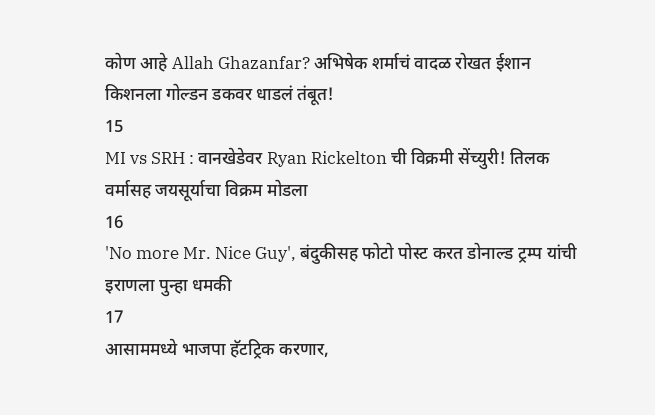कोण आहे Allah Ghazanfar? अभिषेक शर्माचं वादळ रोखत ईशान किशनला गोल्डन डकवर धाडलं तंबूत!
15
MI vs SRH : वानखेडेवर Ryan Rickelton ची विक्रमी सेंच्युरी! तिलक वर्मासह जयसूर्याचा विक्रम मोडला
16
'No more Mr. Nice Guy', बंदुकीसह फोटो पोस्ट करत डोनाल्ड ट्रम्प यांची इराणला पुन्हा धमकी
17
आसाममध्ये भाजपा हॅटट्रिक करणार,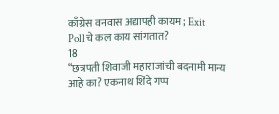काँग्रेस वनवास अद्यापही कायम; Exit Pollचे कल काय सांगतात?
18
“छत्रपती शिवाजी महाराजांची बदनामी मान्य आहे का? एकनाथ शिंदे गप्प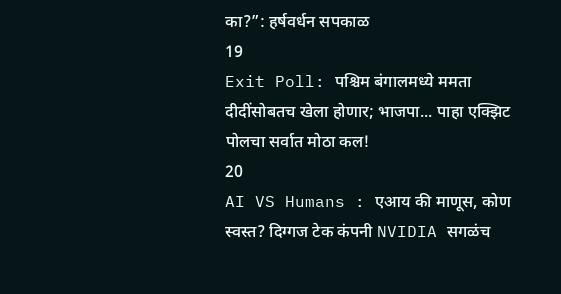का?”: हर्षवर्धन सपकाळ
19
Exit Poll: पश्चिम बंगालमध्ये ममता दीदींसोबतच खेला होणार; भाजपा... पाहा एक्झिट पोलचा सर्वात मोठा कल!
20
AI VS Humans : एआय की माणूस, कोण स्वस्त? दिग्गज टेक कंपनी NVIDIA सगळंच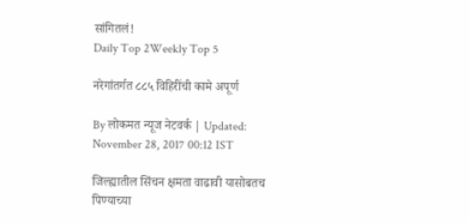सांगितलं!
Daily Top 2Weekly Top 5

नरेगांतर्गत ८८५ विहिरींची कामे अपूर्ण

By लोकमत न्यूज नेटवर्क | Updated: November 28, 2017 00:12 IST

जिल्ह्यातील सिंचन क्षमता वाढावी यासोबतच पिण्याच्या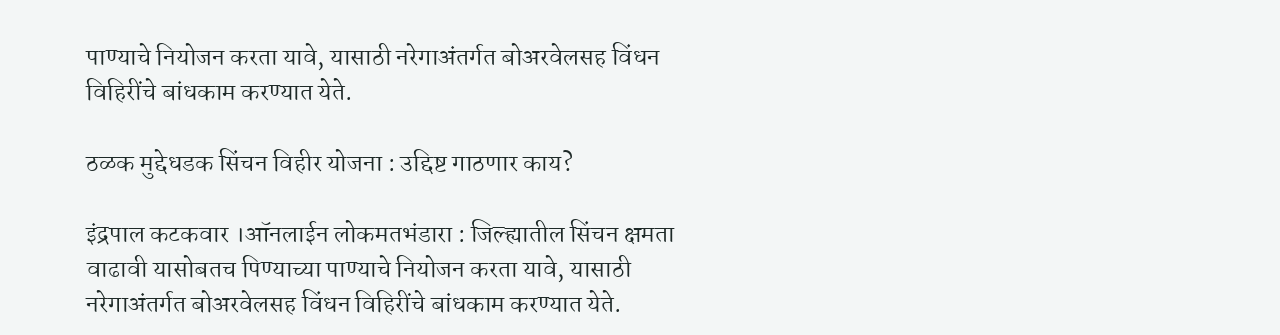पाण्याचे नियोजन करता यावे, यासाठी नरेगाअंतर्गत बोअरवेलसह विंधन विहिरींचे बांधकाम करण्यात येते.

ठळक मुद्देधडक सिंचन विहीर योजना : उद्दिष्ट गाठणार काय?

इंद्रपाल कटकवार ।ऑनलाईन लोकमतभंडारा : जिल्ह्यातील सिंचन क्षमता वाढावी यासोबतच पिण्याच्या पाण्याचे नियोजन करता यावे, यासाठी नरेगाअंतर्गत बोअरवेलसह विंधन विहिरींचे बांधकाम करण्यात येते.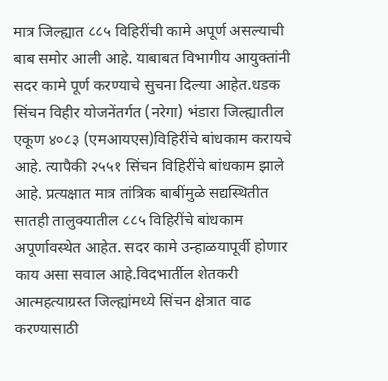मात्र जिल्ह्यात ८८५ विहिरींची कामे अपूर्ण असल्याची बाब समोर आली आहे. याबाबत विभागीय आयुक्तांनी सदर कामे पूर्ण करण्याचे सुचना दिल्या आहेत.धडक सिंचन विहीर योजनेंतर्गत (नरेगा) भंडारा जिल्ह्यातील एकूण ४०८३ (एमआयएस)विहिरींचे बांधकाम करायचे आहे. त्यापैकी २५५१ सिंचन विहिरींचे बांधकाम झाले आहे. प्रत्यक्षात मात्र तांत्रिक बाबींमुळे सद्यस्थितीत सातही तालुक्यातील ८८५ विहिरींचे बांधकाम अपूर्णावस्थेत आहेत. सदर कामे उन्हाळयापूर्वी होणार काय असा सवाल आहे.विदभार्तील शेतकरी आत्महत्याग्रस्त जिल्ह्यांमध्ये सिंचन क्षेत्रात वाढ करण्यासाठी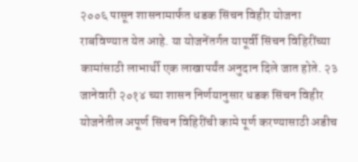२००६ पासून शासनामार्फत धडक सिंचन विहीर योजना राबविण्यात येत आहे. या योजनेंतर्गत यापूर्वी सिंचन विहिरींच्या कामांसाठी लाभार्थी एक लाखापर्यंत अनुदान दिले जात होते. २३ जानेवारी २०१४ च्या शासन निर्णयानुसार धडक सिंचन विहीर योजनेतील अपूर्ण सिंचन विहिरींची कामे पूर्ण करण्यासाठी अडीच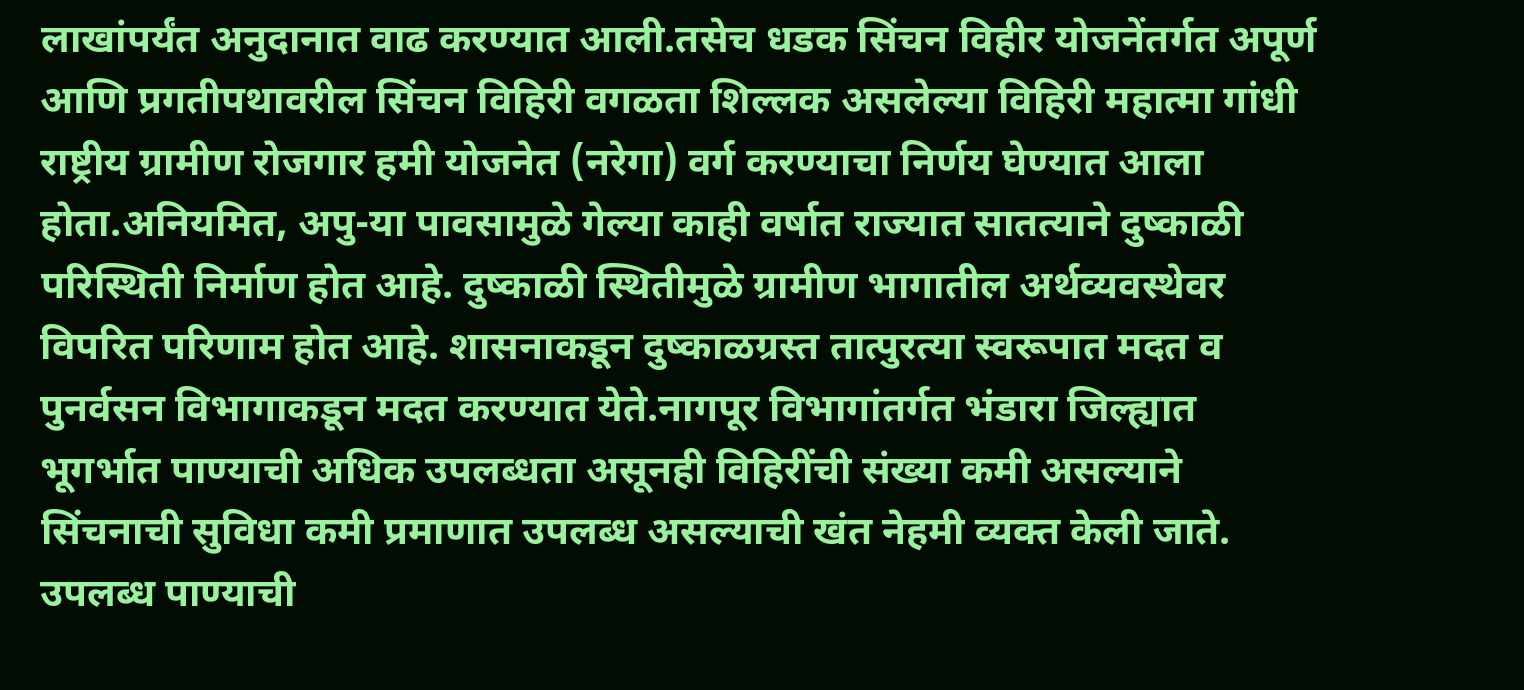लाखांपर्यंत अनुदानात वाढ करण्यात आली.तसेच धडक सिंचन विहीर योजनेंतर्गत अपूर्ण आणि प्रगतीपथावरील सिंचन विहिरी वगळता शिल्लक असलेल्या विहिरी महात्मा गांधी राष्ट्रीय ग्रामीण रोजगार हमी योजनेत (नरेगा) वर्ग करण्याचा निर्णय घेण्यात आला होता.अनियमित, अपु-या पावसामुळे गेल्या काही वर्षात राज्यात सातत्याने दुष्काळी परिस्थिती निर्माण होत आहे. दुष्काळी स्थितीमुळे ग्रामीण भागातील अर्थव्यवस्थेवर विपरित परिणाम होत आहे. शासनाकडून दुष्काळग्रस्त तात्पुरत्या स्वरूपात मदत व पुनर्वसन विभागाकडून मदत करण्यात येते.नागपूर विभागांतर्गत भंडारा जिल्ह्यात भूगर्भात पाण्याची अधिक उपलब्धता असूनही विहिरींची संख्या कमी असल्याने सिंचनाची सुविधा कमी प्रमाणात उपलब्ध असल्याची खंत नेहमी व्यक्त केली जाते. उपलब्ध पाण्याची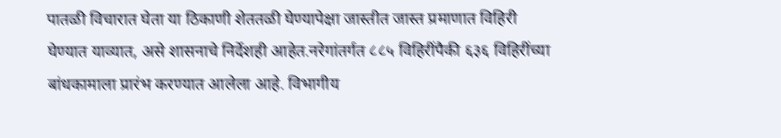पातळी विचारात घेता या ठिकाणी शेततळी घेण्यापेक्षा जास्तीत जास्त प्रमाणात विहिरी घेण्यात याव्यात, असे शासनाचे निर्देशही आहेत.नरेगांतर्गत ८८५ विहिरींपैकी ६३६ विहिरींच्या बांधकामाला प्रारंभ करण्यात आलेला आहे. विभागीय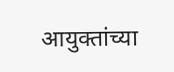आयुक्तांच्या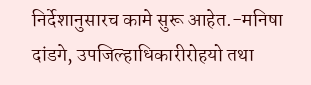निर्देशानुसारच कामे सुरू आहेत.-मनिषा दांडगे, उपजिल्हाधिकारीरोहयो तथा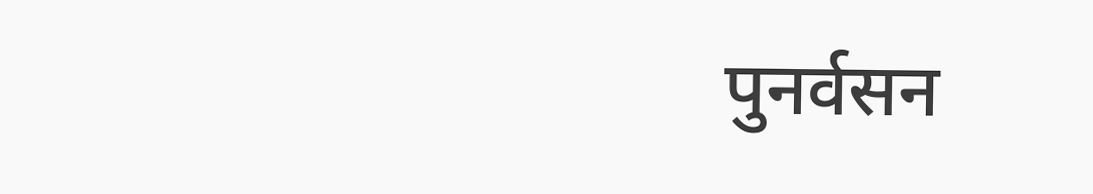पुनर्वसन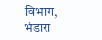विभाग, भंडारा